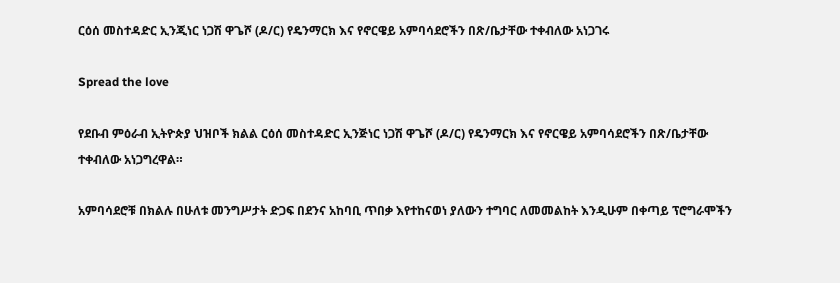ርዕሰ መስተዳድር ኢንጂነር ነጋሽ ዋጌሾ (ዶ/ር) የዴንማርክ እና የኖርዌይ አምባሳደሮችን በጽ/ቤታቸው ተቀብለው አነጋገሩ

Spread the love

የደቡብ ምዕራብ ኢትዮጵያ ህዝቦች ክልል ርዕሰ መስተዳድር ኢንጅነር ነጋሽ ዋጌሾ (ዶ/ር) የዴንማርክ እና የኖርዌይ አምባሳደሮችን በጽ/ቤታቸው ተቀብለው አነጋግረዋል።

አምባሳደሮቹ በክልሉ በሁለቱ መንግሥታት ድጋፍ በደንና አከባቢ ጥበቃ እየተከናወነ ያለውን ተግባር ለመመልከት እንዲሁም በቀጣይ ፕሮግራሞችን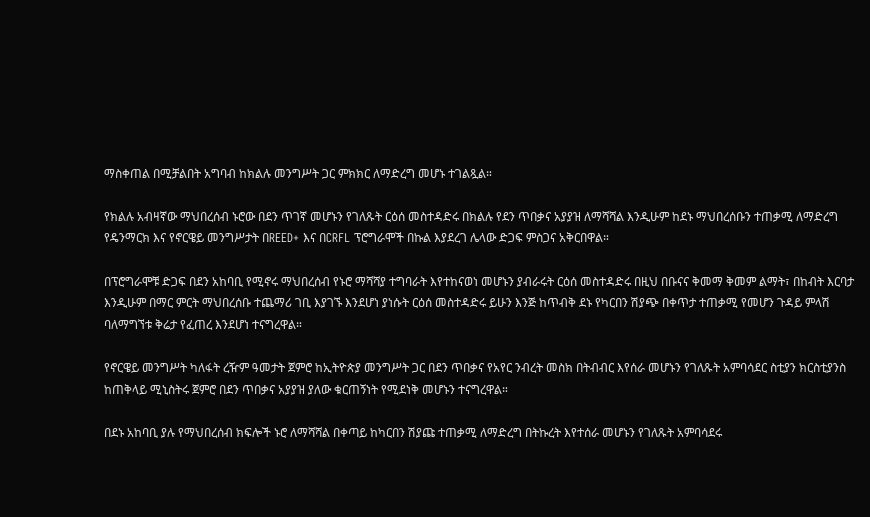ማስቀጠል በሚቻልበት አግባብ ከክልሉ መንግሥት ጋር ምክክር ለማድረግ መሆኑ ተገልጿል።

የክልሉ አብዛኛው ማህበረሰብ ኑሮው በደን ጥገኛ መሆኑን የገለጹት ርዕሰ መስተዳድሩ በክልሉ የደን ጥበቃና አያያዝ ለማሻሻል እንዲሁም ከደኑ ማህበረሰቡን ተጠቃሚ ለማድረግ የዴንማርክ እና የኖርዌይ መንግሥታት በREED+ እና በCRFL ፕሮግራሞች በኩል እያደረገ ሌላው ድጋፍ ምስጋና አቅርበዋል።

በፕሮግራሞቹ ድጋፍ በደን አከባቢ የሚኖሩ ማህበረሰብ የኑሮ ማሻሻያ ተግባራት እየተከናወነ መሆኑን ያብራሩት ርዕሰ መስተዳድሩ በዚህ በቡናና ቅመማ ቅመም ልማት፣ በከብት እርባታ እንዲሁም በማር ምርት ማህበረሰቡ ተጨማሪ ገቢ እያገኙ እንደሆነ ያነሱት ርዕሰ መስተዳድሩ ይሁን እንጅ ከጥብቅ ደኑ የካርበን ሽያጭ በቀጥታ ተጠቃሚ የመሆን ጉዳይ ምላሽ ባለማግኘቱ ቅሬታ የፈጠረ እንደሆነ ተናግረዋል።

የኖርዌይ መንግሥት ካለፋት ረዥም ዓመታት ጀምሮ ከኢትዮጵያ መንግሥት ጋር በደን ጥበቃና የአየር ንብረት መስክ በትብብር እየሰራ መሆኑን የገለጹት አምባሳደር ስቲያን ክርስቲያንስ ከጠቅላይ ሚኒስትሩ ጀምሮ በደን ጥበቃና አያያዝ ያለው ቁርጠኝነት የሚደነቅ መሆኑን ተናግረዋል።

በደኑ አከባቢ ያሉ የማህበረሰብ ክፍሎች ኑሮ ለማሻሻል በቀጣይ ከካርበን ሽያጩ ተጠቃሚ ለማድረግ በትኩረት እየተሰራ መሆኑን የገለጹት አምባሳደሩ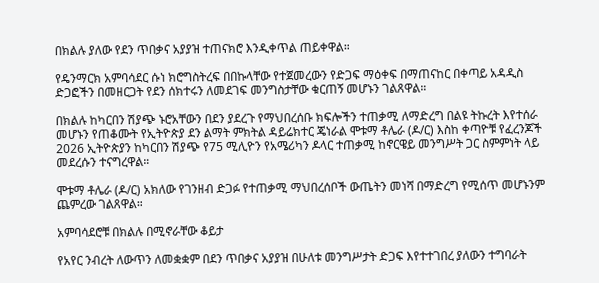በክልሉ ያለው የደን ጥበቃና አያያዝ ተጠናክሮ እንዲቀጥል ጠይቀዋል።

የዴንማርክ አምባሳደር ሱነ ክሮግስትረፍ በበኩላቸው የተጀመረውን የድጋፍ ማዕቀፍ በማጠናከር በቀጣይ አዳዲስ ድጋፎችን በመዘርጋት የደን ሰክተሩን ለመደገፍ መንግስታቸው ቁርጠኝ መሆኑን ገልጸዋል።

በክልሉ ከካርበን ሽያጭ ኑሮአቸውን በደን ያደረጉ የማህበረሰቡ ክፍሎችን ተጠቃሚ ለማድረግ በልዩ ትኩረት እየተሰራ መሆኑን የጠቆሙት የኢትዮጵያ ደን ልማት ምክትል ዳይሬክተር ጄነራል ሞቱማ ቶሌራ (ዶ/ር) እስከ ቀጣዮቹ የፈረንጆች 2026 ኢትዮጵያን ከካርበን ሽያጭ የ75 ሚሊዮን የአሜሪካን ዶላር ተጠቃሚ ከኖርዌይ መንግሥት ጋር ስምምነት ላይ መደረሱን ተናግረዋል።

ሞቱማ ቶሌራ (ዶ/ር) አክለው የገንዘብ ድጋፉ የተጠቃሚ ማህበረሰቦች ውጤትን መነሻ በማድረግ የሚሰጥ መሆኑንም ጨምረው ገልጸዋል።

አምባሳደሮቹ በክልሉ በሚኖራቸው ቆይታ

የአየር ንብረት ለውጥን ለመቋቋም በደን ጥበቃና አያያዝ በሁለቱ መንግሥታት ድጋፍ እየተተገበረ ያለውን ተግባራት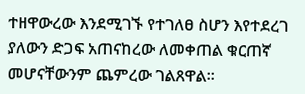ተዘዋውረው እንደሚገኙ የተገለፀ ስሆን እየተደረገ ያለውን ድጋፍ አጠናከረው ለመቀጠል ቁርጠኛ መሆናቸውንም ጨምረው ገልጸዋል።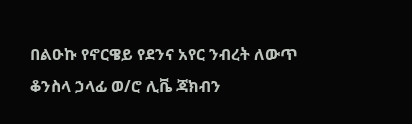በልዑኩ የኖርዌይ የደንና አየር ንብረት ለውጥ ቆንስላ ኃላፊ ወ/ሮ ሊቬ ጃክብን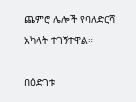ጨምሮ ሌሎች የባለድርሻ አካላት ተገኝተዋል።

በዕድገቱ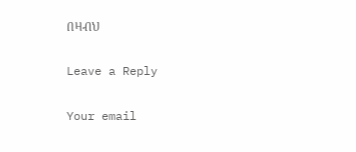በዛብህ

Leave a Reply

Your email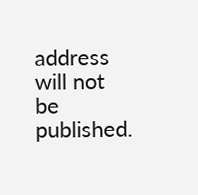address will not be published.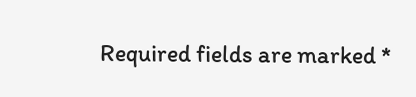Required fields are marked *